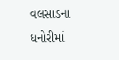વલસાડના ધનોરીમાં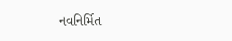નવનિર્મિત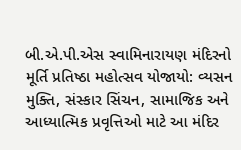બી.એ.પી.એસ સ્વામિનારાયણ મંદિરનો મૂર્તિ પ્રતિષ્ઠા મહોત્સવ યોજાયો: વ્યસન મુક્તિ, સંસ્કાર સિંચન, સામાજિક અને આધ્યાત્મિક પ્રવૃત્તિઓ માટે આ મંદિર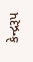કેન્દ્રરૂપ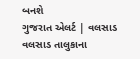બનશે
ગુજરાત એલર્ટ | વલસાડ વલસાડ તાલુકાના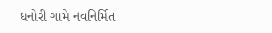ધનોરી ગામે નવનિર્મિત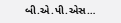બી.એ.પી.એસ…